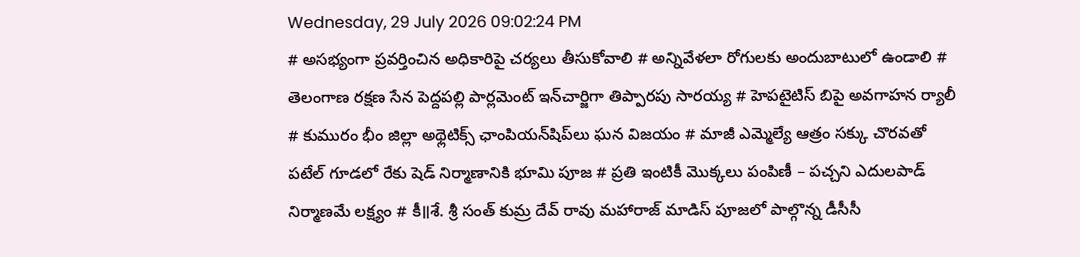Wednesday, 29 July 2026 09:02:24 PM
# అసభ్యంగా ప్రవర్తించిన అధికారిపై చర్యలు తీసుకోవాలి # అన్నివేళలా రోగులకు అందుబాటులో ఉండాలి # తెలంగాణ రక్షణ సేన పెద్దపల్లి పార్లమెంట్ ఇన్‌చార్జిగా తిప్పారపు సారయ్య # హెపటైటిస్ బిపై అవగాహన ర్యాలీ # కుమురం భీం జిల్లా అథ్లెటిక్స్ ఛాంపియన్‌షిప్‌లు ఘన విజయం # మాజీ ఎమ్మెల్యే ఆత్రం సక్కు చొరవతో పటేల్ గూడలో రేకు షెడ్ నిర్మాణానికి భూమి పూజ # ప్రతి ఇంటికీ మొక్కలు పంపిణీ – పచ్చని ఎదులపాడ్ నిర్మాణమే లక్ష్యం # కీ॥శే. శ్రీ సంత్ కుమ్ర దేవ్ రావు మహారాజ్ మాడిస్ పూజలో పాల్గొన్న డీసీసీ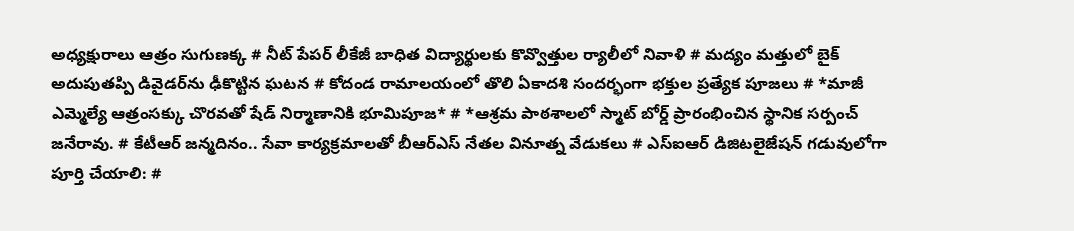అధ్యక్షురాలు ఆత్రం సుగుణక్క # నీట్ పేపర్ లీకేజీ బాధిత విద్యార్థులకు కొవ్వొత్తుల ర్యాలీలో నివాళి # మద్యం మత్తులో బైక్‌ అదుపుతప్పి డివైడర్‌ను ఢీకొట్టిన ఘటన # కోదండ రామాలయంలో తొలి ఏకాదశి సందర్భంగా భక్తుల ప్రత్యేక పూజలు # *మాజీ ఎమ్మెల్యే ఆత్రంసక్కు చొరవతో షేడ్ నిర్మాణానికి భూమిపూజ* # *ఆశ్రమ పాఠశాలలో స్మాట్ బోర్డ్ ప్రారంభించిన స్థానిక సర్పంచ్ జనేరావు. # కేటీఆర్ జన్మదినం.. సేవా కార్యక్రమాలతో బీఆర్ఎస్ నేతల వినూత్న వేడుకలు # ఎస్ఐఆర్ డిజిటలైజేషన్ గడువులోగా పూర్తి చేయాలి: #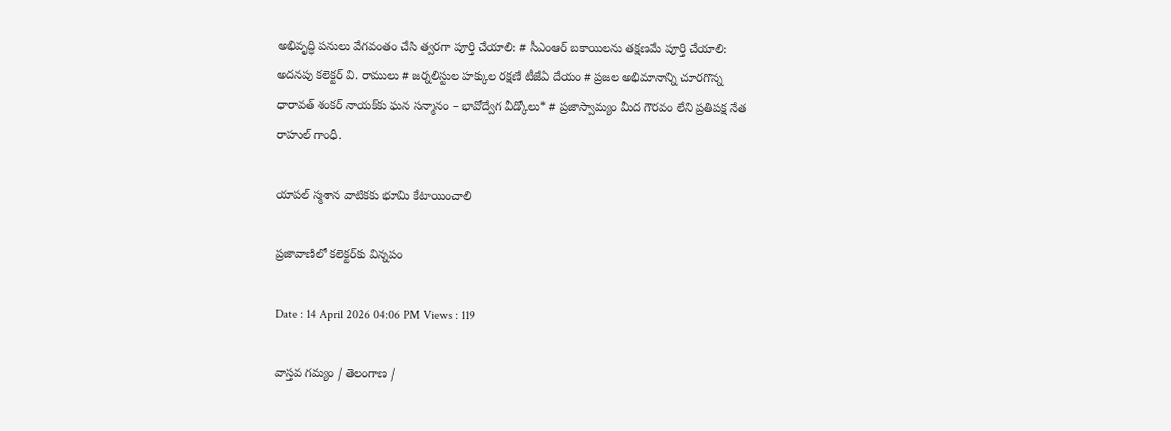అభివృద్ధి పనులు వేగవంతం చేసి త్వరగా పూర్తి చేయాలి: # సీఎంఆర్ బకాయిలను తక్షణమే పూర్తి చేయాలి: అదనపు కలెక్టర్ వి. రాములు # జర్నలిస్టుల హక్కుల రక్షణే టీజేఏ దేయం # ప్రజల అభిమానాన్ని చూరగొన్న ధారావత్ శంకర్ నాయక్‌కు ఘన సన్మానం – భావోద్వేగ వీడ్కోలు* # ప్రజాస్వామ్యం మీద గౌరవం లేని ప్రతిపక్ష నేత రాహుల్ గాంధీ.

యాపల్ స్మశాన వాటికకు భూమి కేటాయించాలి

ప్రజావాణిలో కలెక్టర్‌కు విన్నపం

Date : 14 April 2026 04:06 PM Views : 119

వాస్తవ గమ్యం / తెలంగాణ /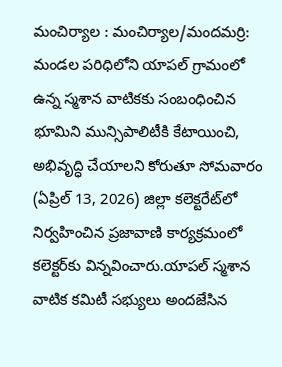మంచిర్యాల : మంచిర్యాల/మందమర్రి: మండల పరిధిలోని యాపల్ గ్రామంలో ఉన్న స్మశాన వాటికకు సంబంధించిన భూమిని మున్సిపాలిటీకి కేటాయించి, అభివృద్ధి చేయాలని కోరుతూ సోమవారం (ఏప్రిల్ 13, 2026) జిల్లా కలెక్టరేట్‌లో నిర్వహించిన ప్రజావాణి కార్యక్రమంలో కలెక్టర్‌కు విన్నవించారు.యాపల్ స్మశాన వాటిక కమిటీ సభ్యులు అందజేసిన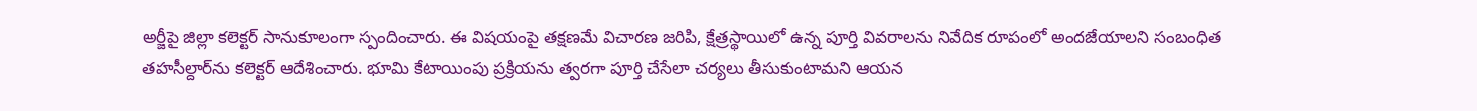అర్జీపై జిల్లా కలెక్టర్ సానుకూలంగా స్పందించారు. ఈ విషయంపై తక్షణమే విచారణ జరిపి, క్షేత్రస్థాయిలో ఉన్న పూర్తి వివరాలను నివేదిక రూపంలో అందజేయాలని సంబంధిత తహసీల్దార్‌ను కలెక్టర్ ఆదేశించారు. భూమి కేటాయింపు ప్రక్రియను త్వరగా పూర్తి చేసేలా చర్యలు తీసుకుంటామని ఆయన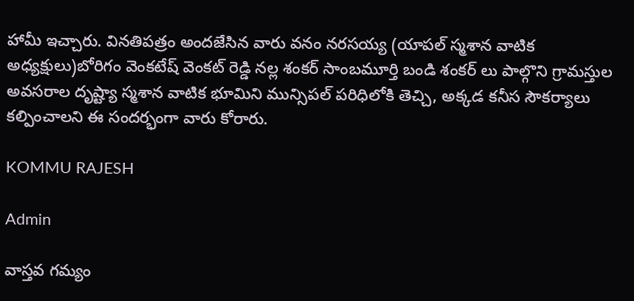హామీ ఇచ్చారు. వినతిపత్రం అందజేసిన వారు వనం నరసయ్య (యాపల్ స్మశాన వాటిక అధ్యక్షులు)బోరిగం వెంకటేష్ వెంకట్ రెడ్డి నల్ల శంకర్ సాంబమూర్తి బండి శంకర్ లు పాల్గొని గ్రామస్తుల అవసరాల దృష్ట్యా స్మశాన వాటిక భూమిని మున్సిపల్ పరిధిలోకి తెచ్చి, అక్కడ కనీస సౌకర్యాలు కల్పించాలని ఈ సందర్భంగా వారు కోరారు.

KOMMU RAJESH

Admin

వాస్తవ గమ్యం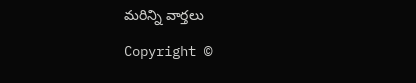మరిన్ని వార్తలు

Copyright ©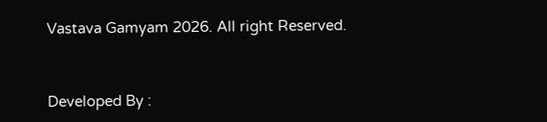Vastava Gamyam 2026. All right Reserved.



Developed By :